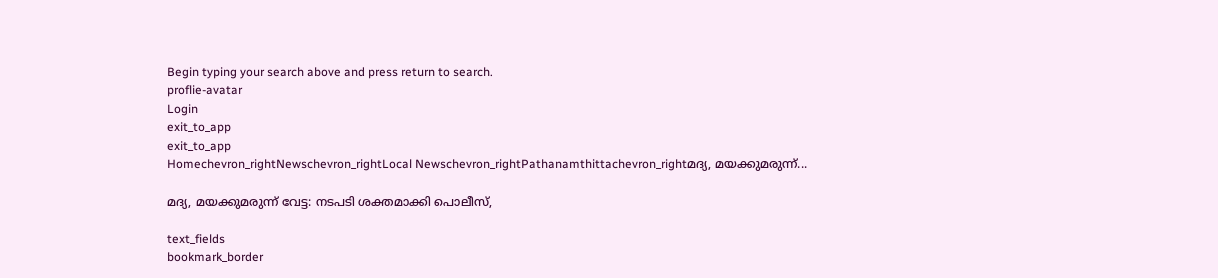Begin typing your search above and press return to search.
proflie-avatar
Login
exit_to_app
exit_to_app
Homechevron_rightNewschevron_rightLocal Newschevron_rightPathanamthittachevron_rightമദ്യ, മയക്കുമരുന്ന്...

മദ്യ, മയക്കുമരുന്ന് വേട്ട: നടപടി ശക്തമാക്കി പൊലീസ്,

text_fields
bookmark_border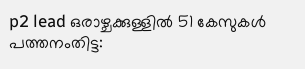p2 lead ഒരാഴ്ചക്കുള്ളില്‍ 51 കേസുകള്‍ പത്തനംതിട്ട: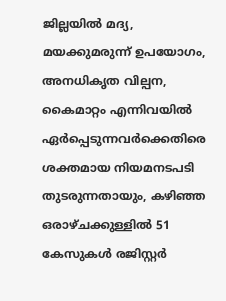ജില്ലയില്‍ മദ്യ, മയക്കുമരുന്ന് ഉപയോഗം, അനധികൃത വില്പന, കൈമാറ്റം എന്നിവയില്‍ ഏര്‍പ്പെടുന്നവര്‍ക്കെതിരെ ശക്തമായ നിയമനടപടി തുടരുന്നതായും, കഴിഞ്ഞ ഒരാഴ്ചക്കുള്ളില്‍ 51 കേസുകള്‍ രജിസ്റ്റര്‍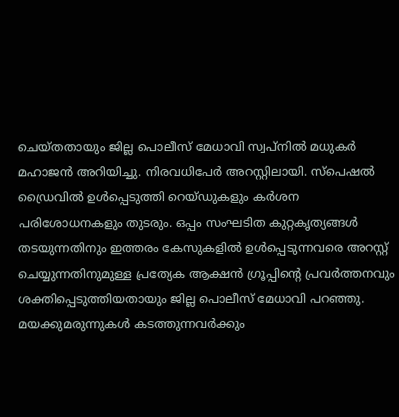ചെയ്തതായും ജില്ല പൊലീസ് മേധാവി സ്വപ്നില്‍ മധുകര്‍ മഹാജന്‍ അറിയിച്ചു. നിരവധിപേര്‍ അറസ്റ്റിലായി. സ്‌പെഷല്‍ ഡ്രൈവില്‍ ഉള്‍പ്പെടുത്തി റെയ്ഡുകളും കര്‍ശന പരിശോധനകളും തുടരും. ഒപ്പം സംഘടിത കുറ്റകൃത്യങ്ങള്‍ തടയുന്നതിനും ഇത്തരം കേസുകളില്‍ ഉള്‍പ്പെടുന്നവരെ അറസ്റ്റ് ചെയ്യുന്നതിനുമുള്ള പ്രത്യേക ആക്ഷന്‍ ഗ്രൂപ്പിന്‍റെ പ്രവര്‍ത്തനവും ശക്തിപ്പെടുത്തിയതായും ജില്ല പൊലീസ് മേധാവി പറഞ്ഞു. മയക്കുമരുന്നുകള്‍ കടത്തുന്നവര്‍ക്കും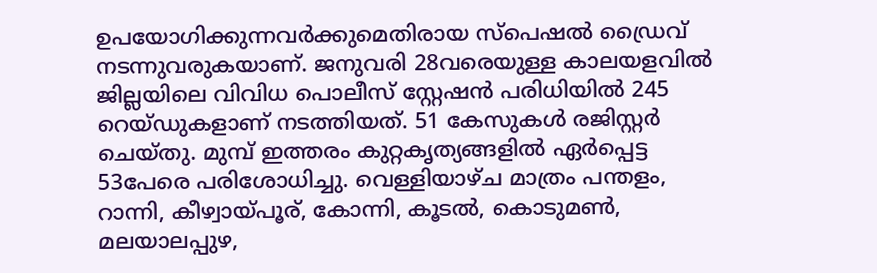ഉപയോഗിക്കുന്നവര്‍ക്കുമെതിരായ സ്‌പെഷല്‍ ഡ്രൈവ് നടന്നുവരുകയാണ്. ജനുവരി 28വരെയുള്ള കാലയളവില്‍ ജില്ലയിലെ വിവിധ പൊലീസ് സ്റ്റേഷന്‍ പരിധിയില്‍ 245 റെയ്ഡുകളാണ് നടത്തിയത്. 51 കേസുകള്‍ രജിസ്റ്റര്‍ ചെയ്തു. മുമ്പ് ഇത്തരം കുറ്റകൃത്യങ്ങളില്‍ ഏര്‍പ്പെട്ട 53പേരെ പരിശോധിച്ചു. വെള്ളിയാഴ്ച മാത്രം പന്തളം, റാന്നി, കീഴ്വായ്പൂര്, കോന്നി, കൂടല്‍, കൊടുമണ്‍, മലയാലപ്പുഴ,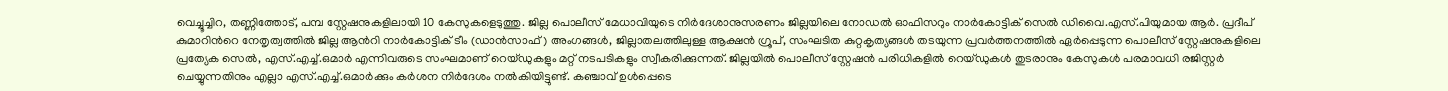വെച്ചൂച്ചിറ, തണ്ണിത്തോട്, പമ്പ സ്റ്റേഷനുകളിലായി 10 കേസുകളെടുത്തു. ജില്ല പൊലീസ് മേധാവിയുടെ നിര്‍ദേശാനുസരണം ജില്ലയിലെ നോഡല്‍ ഓഫിസറും നാര്‍കോട്ടിക് സെല്‍ ഡിവൈ.എസ്.പിയുമായ ആര്‍. പ്രദീപ് കുമാറിന്‍റെ നേതൃത്വത്തില്‍ ജില്ല ആന്‍റി നാര്‍കോട്ടിക് ടീം (ഡാന്‍സാഫ് ) അംഗങ്ങള്‍, ജില്ലാതലത്തിലുള്ള ആക്ഷന്‍ ഗ്രൂപ്, സംഘടിത കുറ്റകൃത്യങ്ങള്‍ തടയുന്ന പ്രവര്‍ത്തനത്തില്‍ ഏര്‍പ്പെടുന്ന പൊലീസ് സ്റ്റേഷനുകളിലെ പ്രത്യേക സെല്‍, എസ്.എച്ച്.ഒമാര്‍ എന്നിവരുടെ സംഘമാണ് റെയ്ഡുകളും മറ്റ് നടപടികളും സ്വീകരിക്കുന്നത്. ജില്ലയില്‍ പൊലീസ് സ്റ്റേഷന്‍ പരിധികളില്‍ റെയ്ഡുകള്‍ തുടരാനും കേസുകള്‍ പരമാവധി രജിസ്റ്റര്‍ ചെയ്യുന്നതിനും എല്ലാ എസ്.എച്ച്.ഒമാര്‍ക്കും കര്‍ശന നിര്‍ദേശം നല്‍കിയിട്ടുണ്ട്. കഞ്ചാവ് ഉള്‍പ്പെടെ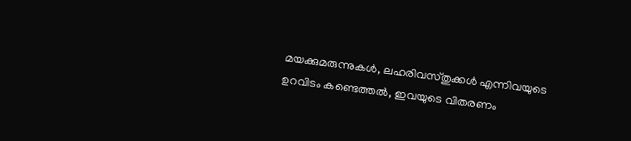മയക്കുമരുന്നുകള്‍, ലഹരിവസ്തുക്കള്‍ എന്നിവയുടെ ഉറവിടം കണ്ടെത്തല്‍, ഇവയുടെ വിതരണം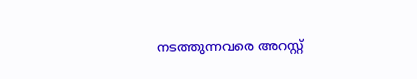നടത്തുന്നവരെ അറസ്റ്റ്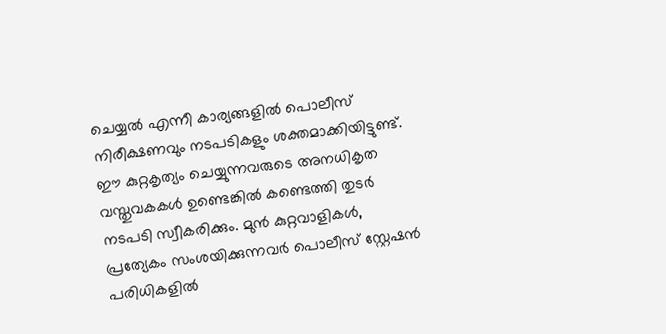ചെയ്യല്‍ എന്നീ കാര്യങ്ങളില്‍ പൊലീസ് നിരീക്ഷണവും നടപടികളും ശക്തമാക്കിയിട്ടുണ്ട്. ഈ കുറ്റകൃത്യം ചെയ്യുന്നവരുടെ അനധികൃത വസ്തുവകകള്‍ ഉണ്ടെങ്കില്‍ കണ്ടെത്തി തുടര്‍ നടപടി സ്വീകരിക്കും. മുന്‍ കുറ്റവാളികള്‍, പ്രത്യേകം സംശയിക്കുന്നവര്‍ പൊലീസ് സ്റ്റേഷന്‍ പരിധികളില്‍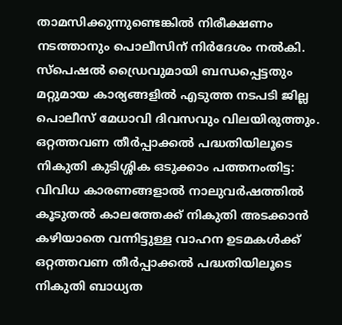താമസിക്കുന്നുണ്ടെങ്കില്‍ നിരീക്ഷണം നടത്താനും പൊലീസിന് നിര്‍ദേശം നല്‍കി. സ്‌പെഷല്‍ ഡ്രൈവുമായി ബന്ധപ്പെട്ടതും മറ്റുമായ കാര്യങ്ങളില്‍ എടുത്ത നടപടി ജില്ല പൊലീസ് മേധാവി ദിവസവും വിലയിരുത്തും. ഒറ്റത്തവണ തീര്‍പ്പാക്കല്‍ പദ്ധതിയിലൂടെ നികുതി കുടിശ്ശിക ഒടുക്കാം പത്തനംതിട്ട: വിവിധ കാരണങ്ങളാല്‍ നാലുവര്‍ഷത്തില്‍ കൂടുതല്‍ കാലത്തേക്ക് നികുതി അടക്കാന്‍ കഴിയാതെ വന്നിട്ടുള്ള വാഹന ഉടമകള്‍ക്ക് ഒറ്റത്തവണ തീര്‍പ്പാക്കല്‍ പദ്ധതിയിലൂടെ നികുതി ബാധ്യത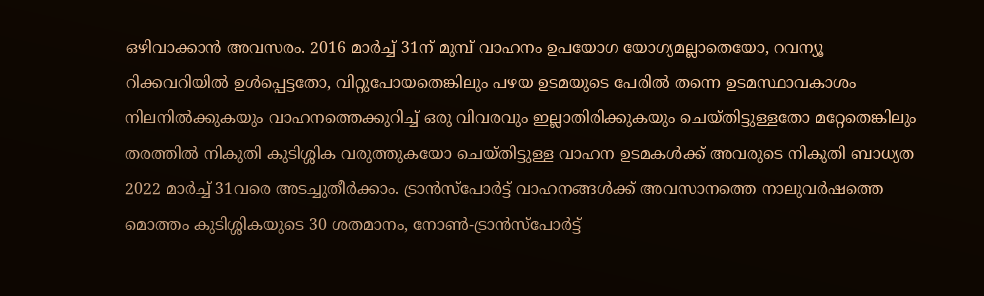ഒഴിവാക്കാന്‍ അവസരം. 2016 മാര്‍ച്ച് 31ന് മുമ്പ് വാഹനം ഉപയോഗ യോഗ്യമല്ലാതെയോ, റവന്യൂ റിക്കവറിയില്‍ ഉള്‍പ്പെട്ടതോ, വിറ്റുപോയതെങ്കിലും പഴയ ഉടമയുടെ പേരില്‍ തന്നെ ഉടമസ്ഥാവകാശം നിലനില്‍ക്കുകയും വാഹനത്തെക്കുറിച്ച് ഒരു വിവരവും ഇല്ലാതിരിക്കുകയും ചെയ്തിട്ടുള്ളതോ മറ്റേതെങ്കിലും തരത്തില്‍ നികുതി കുടിശ്ശിക വരുത്തുകയോ ചെയ്തിട്ടുള്ള വാഹന ഉടമകള്‍ക്ക് അവരുടെ നികുതി ബാധ്യത 2022 മാര്‍ച്ച് 31വരെ അടച്ചുതീര്‍ക്കാം. ട്രാന്‍സ്‌പോര്‍ട്ട് വാഹനങ്ങള്‍ക്ക് അവസാനത്തെ നാലുവര്‍ഷത്തെ മൊത്തം കുടിശ്ശികയുടെ 30 ശതമാനം, നോണ്‍-ട്രാന്‍സ്‌പോര്‍ട്ട്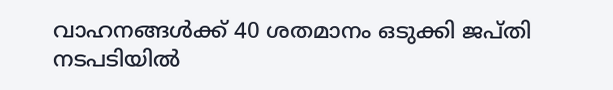വാഹനങ്ങള്‍ക്ക് 40 ശതമാനം ഒടുക്കി ജപ്തി നടപടിയില്‍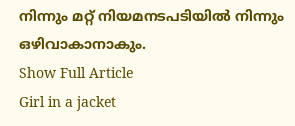നിന്നും മറ്റ് നിയമനടപടിയില്‍ നിന്നും ഒഴിവാകാനാകും.
Show Full Article
Girl in a jacket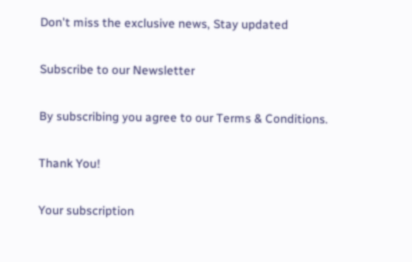Don't miss the exclusive news, Stay updated

Subscribe to our Newsletter

By subscribing you agree to our Terms & Conditions.

Thank You!

Your subscription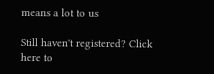means a lot to us

Still haven't registered? Click here to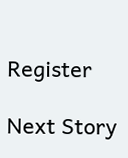Register

Next Story